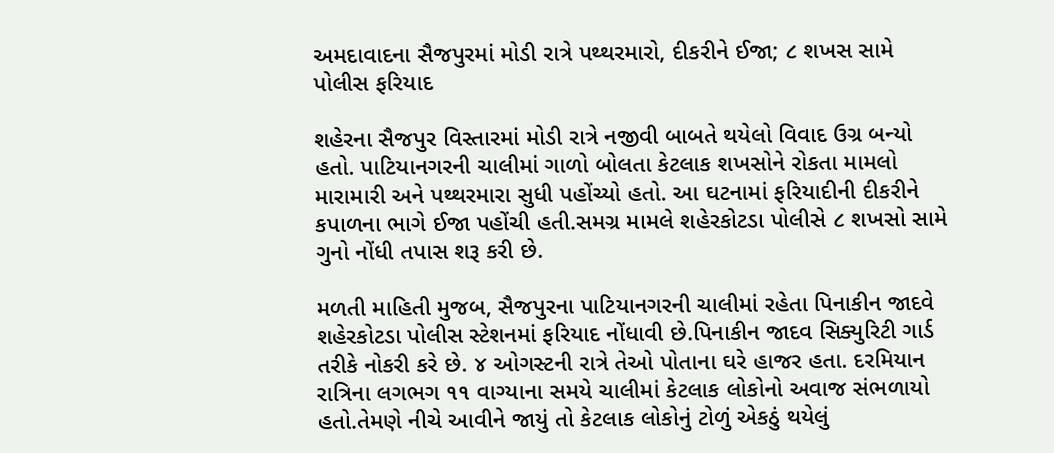અમદાવાદના સૈજપુરમાં મોડી રાત્રે પથ્થરમારો, દીકરીને ઈજા; ૮ શખસ સામે પોલીસ ફરિયાદ

શહેરના સૈજપુર વિસ્તારમાં મોડી રાત્રે નજીવી બાબતે થયેલો વિવાદ ઉગ્ર બન્યો હતો. પાટિયાનગરની ચાલીમાં ગાળો બોલતા કેટલાક શખસોને રોકતા મામલો મારામારી અને પથ્થરમારા સુધી પહોંચ્યો હતો. આ ઘટનામાં ફરિયાદીની દીકરીને કપાળના ભાગે ઈજા પહોંચી હતી.સમગ્ર મામલે શહેરકોટડા પોલીસે ૮ શખસો સામે ગુનો નોંધી તપાસ શરૂ કરી છે.

મળતી માહિતી મુજબ, સૈજપુરના પાટિયાનગરની ચાલીમાં રહેતા પિનાકીન જાદવે શહેરકોટડા પોલીસ સ્ટેશનમાં ફરિયાદ નોંધાવી છે.પિનાકીન જાદવ સિક્યુરિટી ગાર્ડ તરીકે નોકરી કરે છે. ૪ ઓગસ્ટની રાત્રે તેઓ પોતાના ઘરે હાજર હતા. દરમિયાન રાત્રિના લગભગ ૧૧ વાગ્યાના સમયે ચાલીમાં કેટલાક લોકોનો અવાજ સંભળાયો હતો.તેમણે નીચે આવીને જાયું તો કેટલાક લોકોનું ટોળું એકઠું થયેલું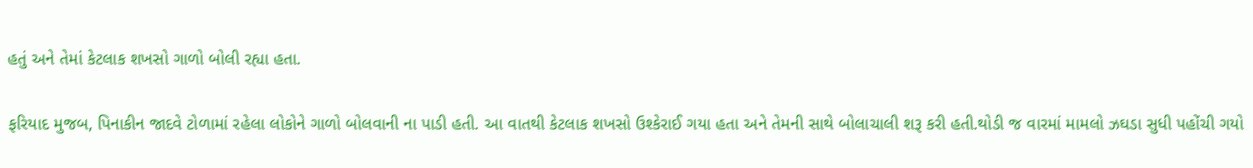હતું અને તેમાં કેટલાક શખસો ગાળો બોલી રહ્યા હતા.

ફરિયાદ મુજબ, પિનાકીન જાદવે ટોળામાં રહેલા લોકોને ગાળો બોલવાની ના પાડી હતી. આ વાતથી કેટલાક શખસો ઉશ્કેરાઈ ગયા હતા અને તેમની સાથે બોલાચાલી શરૂ કરી હતી.થોડી જ વારમાં મામલો ઝઘડા સુધી પહોંચી ગયો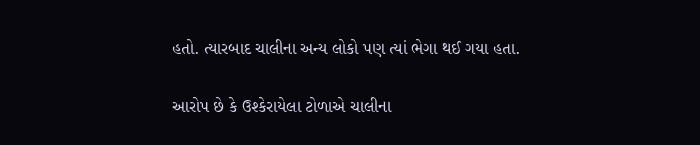હતો. ત્યારબાદ ચાલીના અન્ય લોકો પણ ત્યાં ભેગા થઈ ગયા હતા.

આરોપ છે કે ઉશ્કેરાયેલા ટોળાએ ચાલીના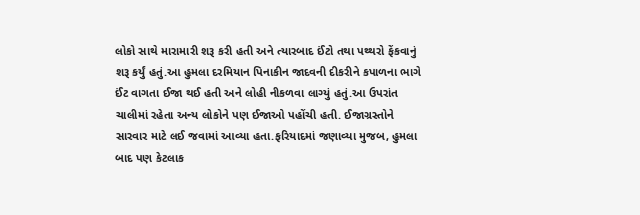લોકો સાથે મારામારી શરૂ કરી હતી અને ત્યારબાદ ઈંટો તથા પથ્થરો ફેંકવાનું શરૂ કર્યું હતું.આ હુમલા દરમિયાન પિનાકીન જાદવની દીકરીને કપાળના ભાગે ઈંટ વાગતા ઈજા થઈ હતી અને લોહી નીકળવા લાગ્યું હતું.આ ઉપરાંત ચાલીમાં રહેતા અન્ય લોકોને પણ ઈજાઓ પહોંચી હતી. ઈજાગ્રસ્તોને સારવાર માટે લઈ જવામાં આવ્યા હતા.ફરિયાદમાં જણાવ્યા મુજબ, હુમલા બાદ પણ કેટલાક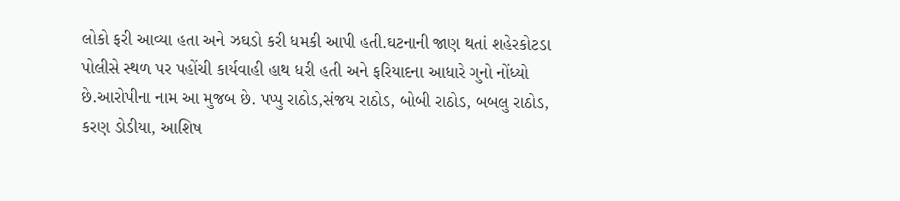લોકો ફરી આવ્યા હતા અને ઝઘડો કરી ધમકી આપી હતી.ઘટનાની જાણ થતાં શહેરકોટડા પોલીસે સ્થળ પર પહોંચી કાર્યવાહી હાથ ધરી હતી અને ફરિયાદના આધારે ગુનો નોંધ્યો છે.આરોપીના નામ આ મુજબ છે. પપ્પુ રાઠોડ,સંજય રાઠોડ, બોબી રાઠોડ, બબલુ રાઠોડ, કરણ ડોડીયા, આશિષ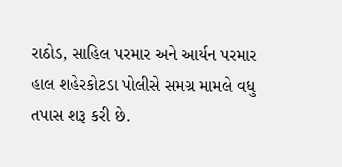રાઠોડ, સાહિલ પરમાર અને આર્યન પરમાર હાલ શહેરકોટડા પોલીસે સમગ્ર મામલે વધુ તપાસ શરૂ કરી છે.